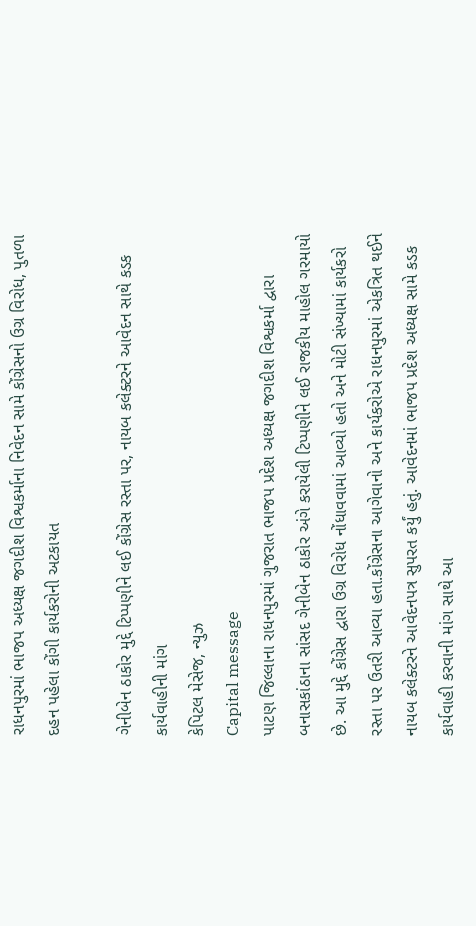રાધનપુરમાં ભાજપ અધ્યક્ષ જગદીશ વિશ્વકર્માના નિવેદન સામે કોંગ્રેસનો ઉગ્ર વિરોધ, પુતળા દહન પહેલા કોંગી કાર્યકરોની અટકાયત

ગેનીબેન ઠાકોર મુદ્દે ટિપ્પણીને લઈ કોંગ્રેસ રસ્તા પર, નાયબ કલેક્ટરને આવેદન સાથે કડક કાર્યવાહીની માંગ
કેપિટલ મેસેજ, ન્યુઝ
Capital message
પાટણ જિલ્લાના રાધનપુરમાં ગુજરાત ભાજપ પ્રદેશ અધ્યક્ષ જગદીશ વિશ્વકર્મા દ્વારા બનાસકાંઠાના સાંસદ ગેનીબેન ઠાકોર અંગે કરાયેલી ટિપ્પણીને લઈ રાજકીય માહોલ ગરમાયો છે. આ મુદ્દે કોંગ્રેસ દ્વારા ઉગ્ર વિરોધ નોંધાવવામાં આવ્યો હતો અને મોટી સંખ્યામાં કાર્યકરો રસ્તા પર ઉતરી આવ્યા હતા.કોંગ્રેસના આગેવાનો અને કાર્યકરોએ રાધનપુરમાં એકત્રિત થઈને નાયબ કલેક્ટરને આવેદનપત્ર સુપરત કર્યું હતું. આવેદનમાં ભાજપ પ્રદેશ અધ્યક્ષ સામે કડક કાર્યવાહી કરવાની માંગ સાથે આ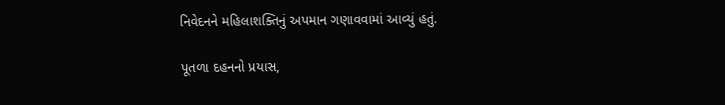નિવેદનને મહિલાશક્તિનું અપમાન ગણાવવામાં આવ્યું હતું.

પૂતળા દહનનો પ્રયાસ,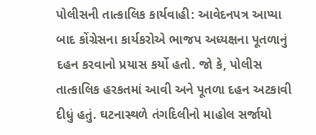પોલીસની તાત્કાલિક કાર્યવાહી: આવેદનપત્ર આપ્યા બાદ કોંગ્રેસના કાર્યકરોએ ભાજપ અધ્યક્ષના પૂતળાનું દહન કરવાનો પ્રયાસ કર્યો હતો. જો કે, પોલીસ તાત્કાલિક હરકતમાં આવી અને પૂતળા દહન અટકાવી દીધું હતું. ઘટનાસ્થળે તંગદિલીનો માહોલ સર્જાયો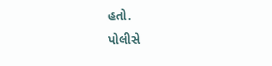હતો.
પોલીસે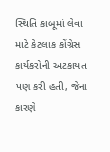સ્થિતિ કાબૂમાં લેવા માટે કેટલાક કોંગ્રેસ કાર્યકરોની અટકાયત પણ કરી હતી, જેના કારણે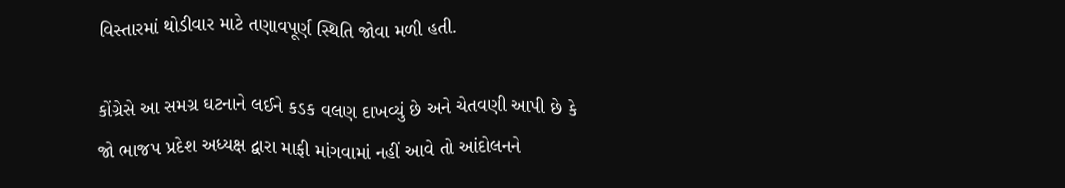વિસ્તારમાં થોડીવાર માટે તણાવપૂર્ણ સ્થિતિ જોવા મળી હતી.

કોંગ્રેસે આ સમગ્ર ઘટનાને લઈને કડક વલણ દાખવ્યું છે અને ચેતવણી આપી છે કે જો ભાજપ પ્રદેશ અધ્યક્ષ દ્વારા માફી માંગવામાં નહીં આવે તો આંદોલનને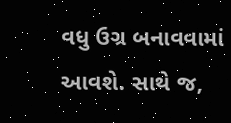વધુ ઉગ્ર બનાવવામાં આવશે. સાથે જ,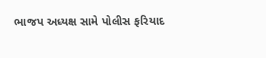ભાજપ અધ્યક્ષ સામે પોલીસ ફરિયાદ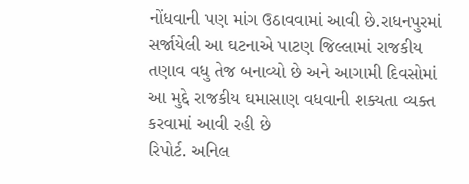નોંધવાની પણ માંગ ઉઠાવવામાં આવી છે.રાધનપુરમાં સર્જાયેલી આ ઘટનાએ પાટણ જિલ્લામાં રાજકીય તણાવ વધુ તેજ બનાવ્યો છે અને આગામી દિવસોમાં આ મુદ્દે રાજકીય ઘમાસાણ વધવાની શક્યતા વ્યક્ત કરવામાં આવી રહી છે
રિપોર્ટ. અનિલ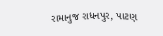રામાનુજ રાધનપુર, પાટણ